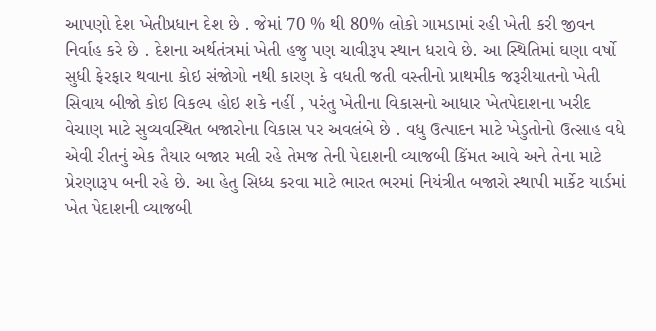આપણો દેશ ખેતીપ્રધાન દેશ છે . જેમાં 70 % થી 80% લોકો ગામડામાં રહી ખેતી કરી જીવન નિર્વાહ કરે છે . દેશના અર્થતંત્રમાં ખેતી હજુ પણ ચાવીરૂપ સ્થાન ધરાવે છે. આ સ્થિતિમાં ઘણા વર્ષો સુધી ફેરફાર થવાના કોઇ સંજોગો નથી કારણ કે વધતી જતી વસ્તીનો પ્રાથમીક જરૂરીયાતનો ખેતી સિવાય બીજો કોઇ વિકલ્પ હોઇ શકે નહીં , પરંતુ ખેતીના વિકાસનો આધાર ખેતપેદાશના ખરીદ વેચાણ માટે સુવ્યવસ્થિત બજારોના વિકાસ પર અવલંબે છે . વધુ ઉત્પાદન માટે ખેડુતોનો ઉત્સાહ વધે એવી રીતનું એક તૈયાર બજાર મલી રહે તેમજ તેની પેદાશની વ્યાજબી કિંમત આવે અને તેના માટે પ્રેરણારૂપ બની રહે છે. આ હેતુ સિધ્ધ કરવા માટે ભારત ભરમાં નિયંત્રીત બજારો સ્થાપી માર્કેટ યાર્ડમાં ખેત પેદાશની વ્યાજબી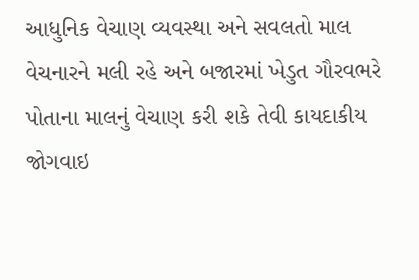આધુનિક વેચાણ વ્યવસ્થા અને સવલતો માલ વેચનારને મલી રહે અને બજારમાં ખેડુત ગૌરવભરે પોતાના માલનું વેચાણ કરી શકે તેવી કાયદાકીય જોગવાઇ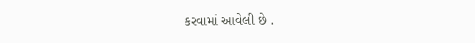કરવામાં આવેલી છે .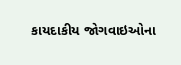કાયદાકીય જોગવાઇઓના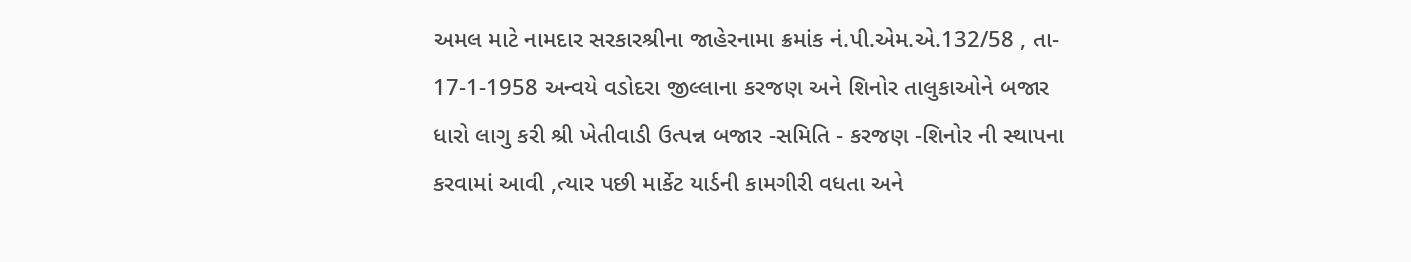અમલ માટે નામદાર સરકારશ્રીના જાહેરનામા ક્રમાંક નં.પી.એમ.એ.132/58 , તા- 17-1-1958 અન્વયે વડોદરા જીલ્લાના કરજણ અને શિનોર તાલુકાઓને બજાર ધારો લાગુ કરી શ્રી ખેતીવાડી ઉત્પન્ન બજાર -સમિતિ - કરજણ -શિનોર ની સ્થાપના કરવામાં આવી ,ત્યાર પછી માર્કેટ યાર્ડની કામગીરી વધતા અને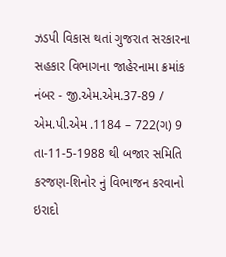ઝડપી વિકાસ થતાં ગુજરાત સરકારના સહકાર વિભાગના જાહેરનામા ક્રમાંક નંબર - જી.એમ.એમ.37-89 / એમ.પી.એમ .1184 – 722(ગ) 9 તા-11-5-1988 થી બજાર સમિતિ કરજણ-શિનોર નું વિભાજન કરવાનો ઇરાદો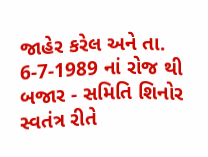જાહેર કરેલ અને તા. 6-7-1989 નાં રોજ થી બજાર - સમિતિ શિનોર સ્વતંત્ર રીતે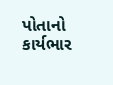પોતાનો કાર્યભાર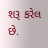શરૂ કરેલ છે.